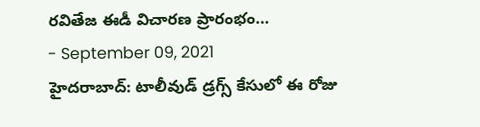రవితేజ ఈడీ విచారణ ప్రారంభం…
- September 09, 2021
హైదరాబాద్: టాలీవుడ్ డ్రగ్స్ కేసులో ఈ రోజు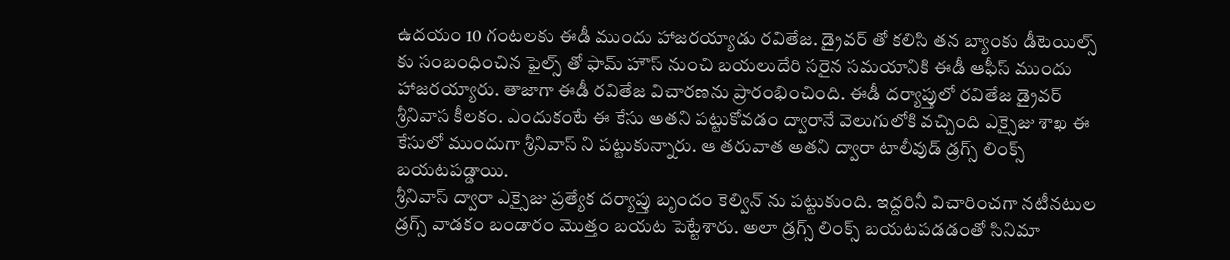ఉదయం 10 గంటలకు ఈడీ ముందు హాజరయ్యాడు రవితేజ. డ్రైవర్ తో కలిసి తన బ్యాంకు డీటెయిల్స్ కు సంబంధించిన ఫైల్స్ తో ఫామ్ హౌస్ నుంచి బయలుదేరి సరైన సమయానికి ఈడీ ఆఫీస్ ముందు హాజరయ్యారు. తాజాగా ఈడీ రవితేజ విచారణను ప్రారంభించింది. ఈడీ దర్యాప్తులో రవితేజ డ్రైవర్ శ్రీనివాస కీలకం. ఎందుకంటే ఈ కేసు అతని పట్టుకోవడం ద్వారానే వెలుగులోకి వచ్చింది ఎక్సైజు శాఖ ఈ కేసులో ముందుగా శ్రీనివాస్ ని పట్టుకున్నారు. ఆ తరువాత అతని ద్వారా టాలీవుడ్ డ్రగ్స్ లింక్స్ బయటపడ్డాయి.
శ్రీనివాస్ ద్వారా ఎక్సైజు ప్రత్యేక దర్యాప్తు బృందం కెల్విన్ ను పట్టుకుంది. ఇద్దరినీ విచారించగా నటీనటుల డ్రగ్స్ వాడకం బండారం మొత్తం బయట పెట్టేశారు. అలా డ్రగ్స్ లింక్స్ బయటపడడంతో సినిమా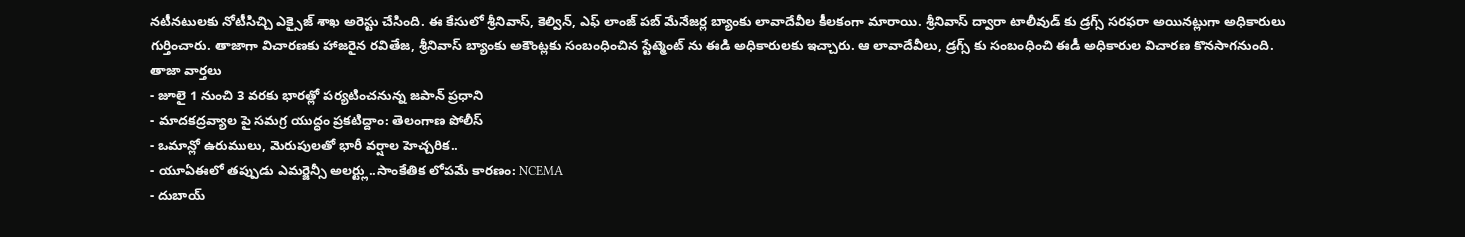నటీనటులకు నోటీసిచ్చి ఎక్సైజ్ శాఖ అరెస్టు చేసింది. ఈ కేసులో శ్రీనివాస్, కెల్విన్, ఎఫ్ లాంజ్ పబ్ మేనేజర్ల బ్యాంకు లావాదేవీల కీలకంగా మారాయి. శ్రీనివాస్ ద్వారా టాలీవుడ్ కు డ్రగ్స్ సరఫరా అయినట్లుగా అధికారులు గుర్తించారు. తాజాగా విచారణకు హాజరైన రవితేజ, శ్రీనివాస్ బ్యాంకు అకౌంట్లకు సంబంధించిన స్టేట్మెంట్ ను ఈడి అధికారులకు ఇచ్చారు. ఆ లావాదేవీలు, డ్రగ్స్ కు సంబంధించి ఈడీ అధికారుల విచారణ కొనసాగనుంది.
తాజా వార్తలు
- జూలై 1 నుంచి 3 వరకు భారత్లో పర్యటించనున్న జపాన్ ప్రధాని
- మాదకద్రవ్యాల పై సమగ్ర యుద్ధం ప్రకటిద్దాం: తెలంగాణ పోలీస్
- ఒమాన్లో ఉరుములు, మెరుపులతో భారీ వర్షాల హెచ్చరిక..
- యూఏఈలో తప్పుడు ఎమర్జెన్సీ అలర్ట్లు..సాంకేతిక లోపమే కారణం: NCEMA
- దుబాయ్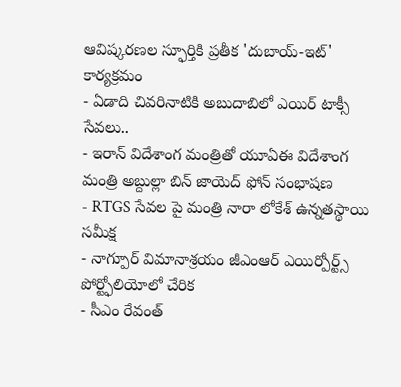ఆవిష్కరణల స్ఫూర్తికి ప్రతీక 'దుబాయ్-ఇట్' కార్యక్రమం
- ఏడాది చివరినాటికి అబుదాబిలో ఎయిర్ టాక్సీ సేవలు..
- ఇరాన్ విదేశాంగ మంత్రితో యూఏఈ విదేశాంగ మంత్రి అబ్దుల్లా బిన్ జాయెద్ ఫోన్ సంభాషణ
- RTGS సేవల పై మంత్రి నారా లోకేశ్ ఉన్నతస్థాయి సమీక్ష
- నాగ్పూర్ విమానాశ్రయం జీఎంఆర్ ఎయిర్పోర్ట్స్ పోర్ట్ఫోలియోలో చేరిక
- సీఎం రేవంత్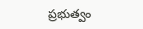ప్రభుత్వం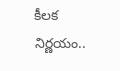కీలక నిర్ణయం..